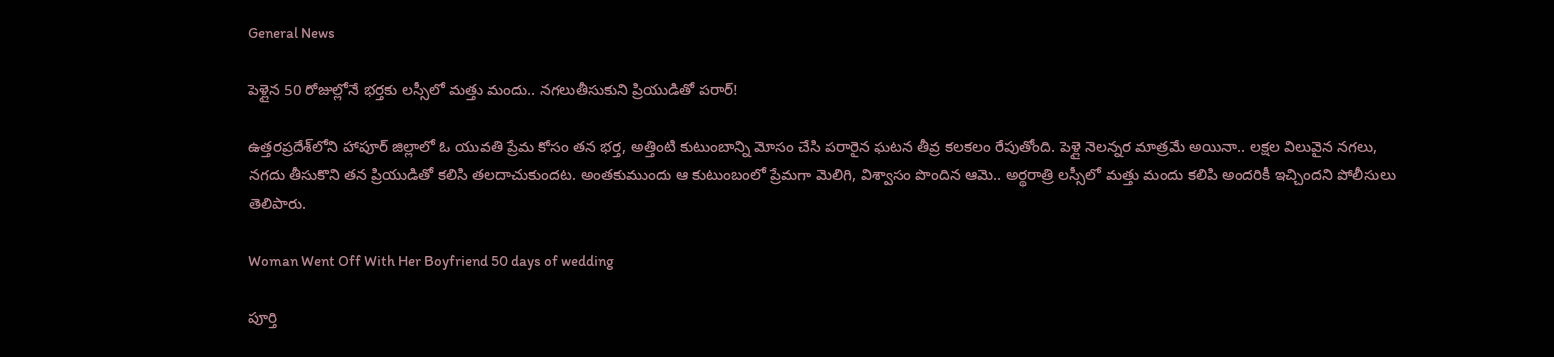General News

పెళ్లైన 50 రోజుల్లోనే భర్తకు లస్సీలో మత్తు మందు.. నగలుతీసుకుని ప్రియుడితో పరార్!

ఉత్తరప్రదేశ్‌లోని హాపూర్ జిల్లాలో ఓ యువతి ప్రేమ కోసం తన భర్త, అత్తింటి కుటుంబాన్ని మోసం చేసి పరారైన ఘటన తీవ్ర కలకలం రేపుతోంది. పెళ్లై నెలన్నర మాత్రమే అయినా.. లక్షల విలువైన నగలు, నగదు తీసుకొని తన ప్రియుడితో కలిసి తలదాచుకుందట. అంతకుముందు ఆ కుటుంబంలో ప్రేమగా మెలిగి, విశ్వాసం పొందిన ఆమె.. అర్థరాత్రి లస్సీలో మత్తు మందు కలిపి అందరికీ ఇచ్చిందని పోలీసులు తెలిపారు.

Woman Went Off With Her Boyfriend 50 days of wedding

పూర్తి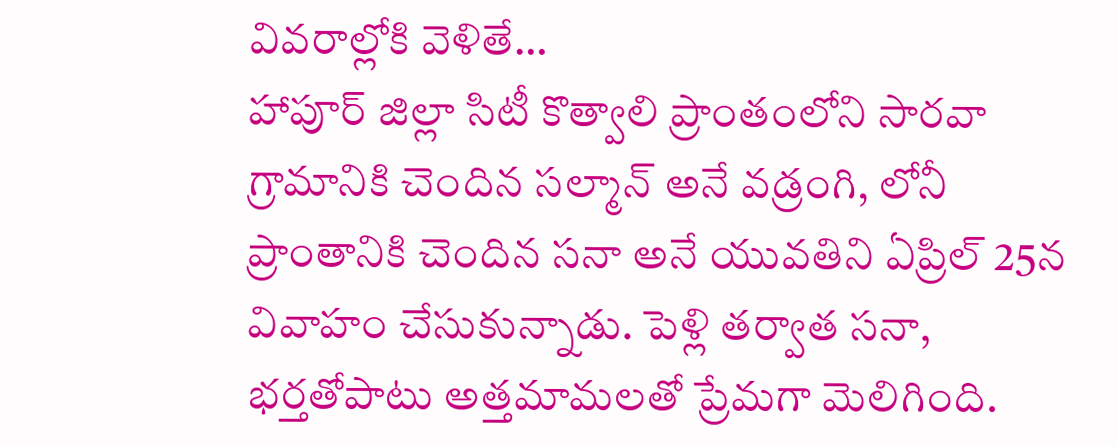వివరాల్లోకి వెళితే…
హాపూర్ జిల్లా సిటీ కొత్వాలి ప్రాంతంలోని సారవా గ్రామానికి చెందిన సల్మాన్ అనే వడ్రంగి, లోనీ ప్రాంతానికి చెందిన సనా అనే యువతిని ఏప్రిల్ 25న వివాహం చేసుకున్నాడు. పెళ్లి తర్వాత సనా, భర్తతోపాటు అత్తమామలతో ప్రేమగా మెలిగింది.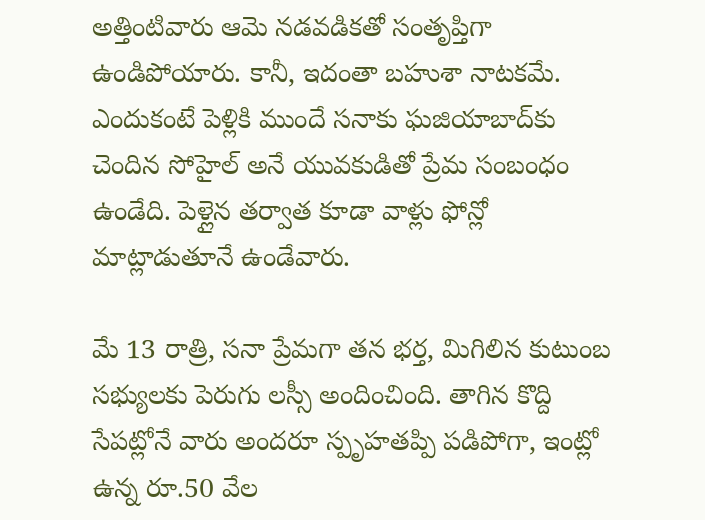అత్తింటివారు ఆమె నడవడికతో సంతృప్తిగా ఉండిపోయారు. కానీ, ఇదంతా బహుశా నాటకమే. ఎందుకంటే పెళ్లికి ముందే సనాకు ఘజియాబాద్‌కు చెందిన సోహైల్ అనే యువకుడితో ప్రేమ సంబంధం ఉండేది. పెళ్లైన తర్వాత కూడా వాళ్లు ఫోన్లో మాట్లాడుతూనే ఉండేవారు.

మే 13 రాత్రి, సనా ప్రేమగా తన భర్త, మిగిలిన కుటుంబ సభ్యులకు పెరుగు లస్సీ అందించింది. తాగిన కొద్ది సేపట్లోనే వారు అందరూ స్పృహతప్పి పడిపోగా, ఇంట్లో ఉన్న రూ.50 వేల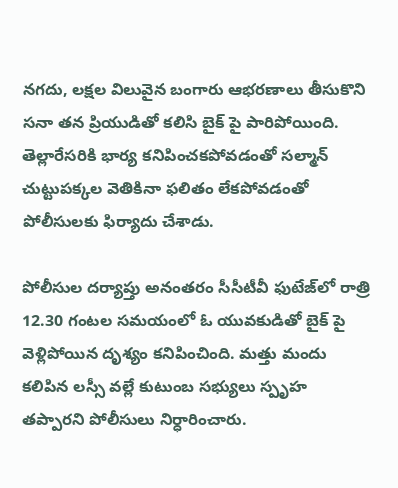నగదు, లక్షల విలువైన బంగారు ఆభరణాలు తీసుకొని సనా తన ప్రియుడితో కలిసి బైక్ పై పారిపోయింది. తెల్లారేసరికి భార్య కనిపించకపోవడంతో సల్మాన్ చుట్టుపక్కల వెతికినా ఫలితం లేకపోవడంతో పోలీసులకు ఫిర్యాదు చేశాడు.

పోలీసుల దర్యాప్తు అనంతరం సీసీటీవీ ఫుటేజ్‌లో రాత్రి 12.30 గంటల సమయంలో ఓ యువకుడితో బైక్ పై వెళ్లిపోయిన దృశ్యం కనిపించింది. మత్తు మందు కలిపిన లస్సీ వల్లే కుటుంబ సభ్యులు స్పృహ తప్పారని పోలీసులు నిర్ధారించారు.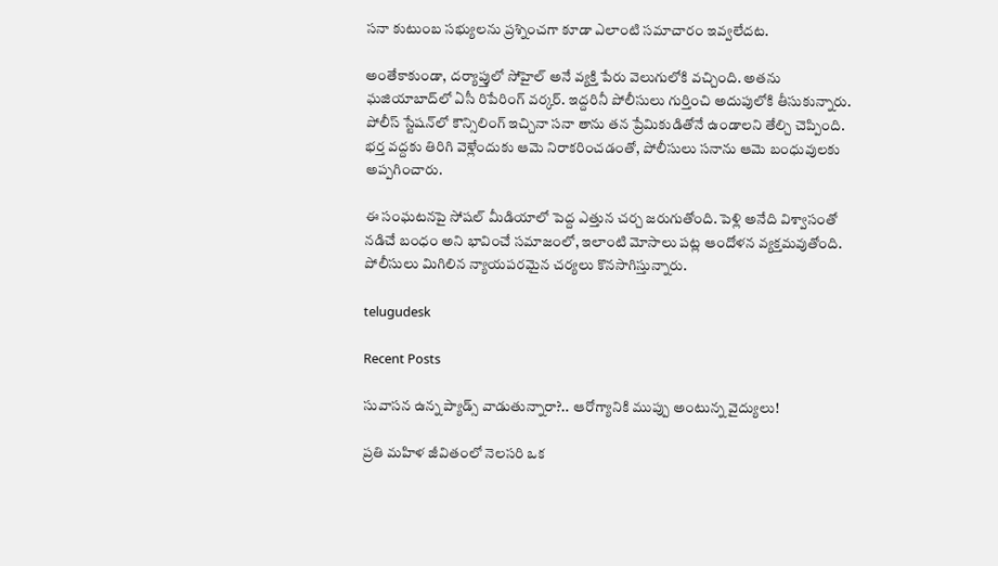సనా కుటుంబ సభ్యులను ప్రశ్నించగా కూడా ఎలాంటి సమాచారం ఇవ్వలేదట.

అంతేకాకుండా, దర్యాప్తులో సోహైల్ అనే వ్యక్తి పేరు వెలుగులోకి వచ్చింది. అతను ఘజియాబాద్‌లో ఏసీ రిపేరింగ్ వర్కర్. ఇద్దరినీ పోలీసులు గుర్తించి అదుపులోకి తీసుకున్నారు. పోలీస్ స్టేషన్‌లో కౌన్సిలింగ్ ఇచ్చినా సనా తాను తన ప్రేమికుడితోనే ఉండాలని తేల్చి చెప్పింది. భర్త వద్దకు తిరిగి వెళ్లేందుకు ఆమె నిరాకరించడంతో, పోలీసులు సనాను ఆమె బంధువులకు అప్పగించారు.

ఈ సంఘటనపై సోషల్ మీడియాలో పెద్ద ఎత్తున చర్చ జరుగుతోంది. పెళ్లి అనేది విశ్వాసంతో నడిచే బంధం అని భావించే సమాజంలో, ఇలాంటి మోసాలు పట్ల ఆందోళన వ్యక్తమవుతోంది. పోలీసులు మిగిలిన న్యాయపరమైన చర్యలు కొనసాగిస్తున్నారు.

telugudesk

Recent Posts

సువాసన ఉన్న ప్యాడ్స్ వాడుతున్నారా?.. ఆరోగ్యానికి ముప్పు అంటున్న వైద్యులు!

ప్రతి మహిళ జీవితంలో నెలసరి ఒక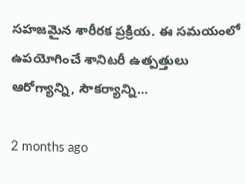సహజమైన శారీరక ప్రక్రియ. ఈ సమయంలో ఉపయోగించే శానిటరీ ఉత్పత్తులు ఆరోగ్యాన్ని, సౌకర్యాన్ని…

2 months ago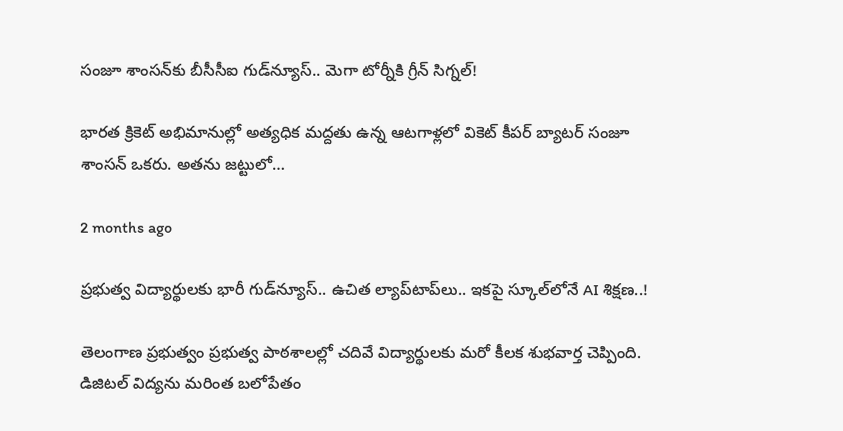సంజూ శాంసన్‌కు బీసీసీఐ గుడ్‌న్యూస్.. మెగా టోర్నీకి గ్రీన్ సిగ్నల్!

భారత క్రికెట్ అభిమానుల్లో అత్యధిక మద్దతు ఉన్న ఆటగాళ్లలో వికెట్ కీపర్ బ్యాటర్ సంజూ శాంసన్ ఒకరు. అతను జట్టులో…

2 months ago

ప్రభుత్వ విద్యార్థులకు భారీ గుడ్‌న్యూస్.. ఉచిత ల్యాప్‌టాప్‌లు.. ఇకపై స్కూల్‌లోనే AI శిక్షణ..!

తెలంగాణ ప్రభుత్వం ప్రభుత్వ పాఠశాలల్లో చదివే విద్యార్థులకు మరో కీలక శుభవార్త చెప్పింది. డిజిటల్ విద్యను మరింత బలోపేతం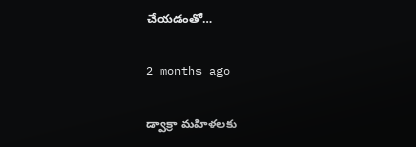చేయడంతో…

2 months ago

డ్వాక్రా మహిళలకు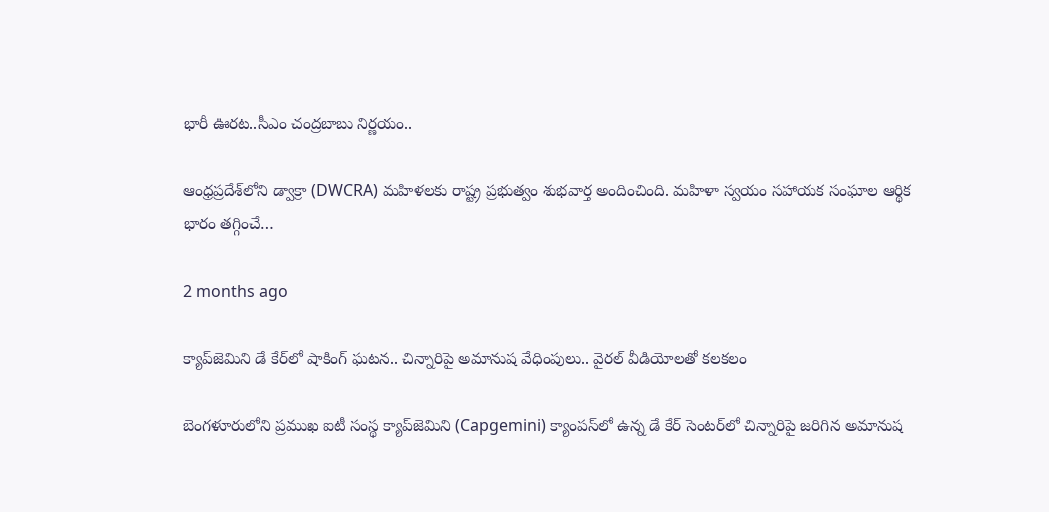భారీ ఊరట..సీఎం చంద్రబాబు నిర్ణయం..

ఆంధ్రప్రదేశ్‌లోని డ్వాక్రా (DWCRA) మహిళలకు రాష్ట్ర ప్రభుత్వం శుభవార్త అందించింది. మహిళా స్వయం సహాయక సంఘాల ఆర్థిక భారం తగ్గించే…

2 months ago

క్యాప్‌జెమిని డే కేర్‌లో షాకింగ్ ఘటన.. చిన్నారిపై అమానుష వేధింపులు.. వైరల్ వీడియోలతో కలకలం

బెంగళూరులోని ప్రముఖ ఐటీ సంస్థ క్యాప్‌జెమిని (Capgemini) క్యాంపస్‌లో ఉన్న డే కేర్ సెంటర్‌లో చిన్నారిపై జరిగిన అమానుష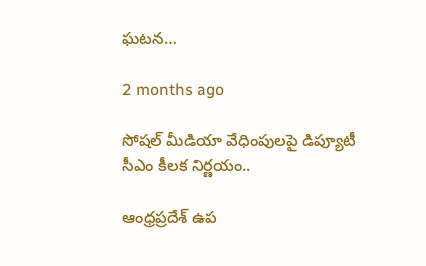ఘటన…

2 months ago

సోషల్ మీడియా వేధింపులపై డిప్యూటీ సీఎం కీలక నిర్ణయం..

ఆంధ్రప్రదేశ్ ఉప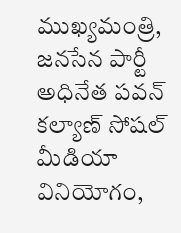ముఖ్యమంత్రి, జనసేన పార్టీ అధినేత పవన్ కల్యాణ్ సోషల్ మీడియా వినియోగం,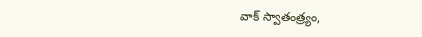వాక్ స్వాతంత్ర్యం,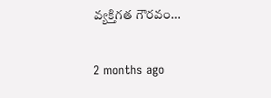వ్యక్తిగత గౌరవం…

2 months ago